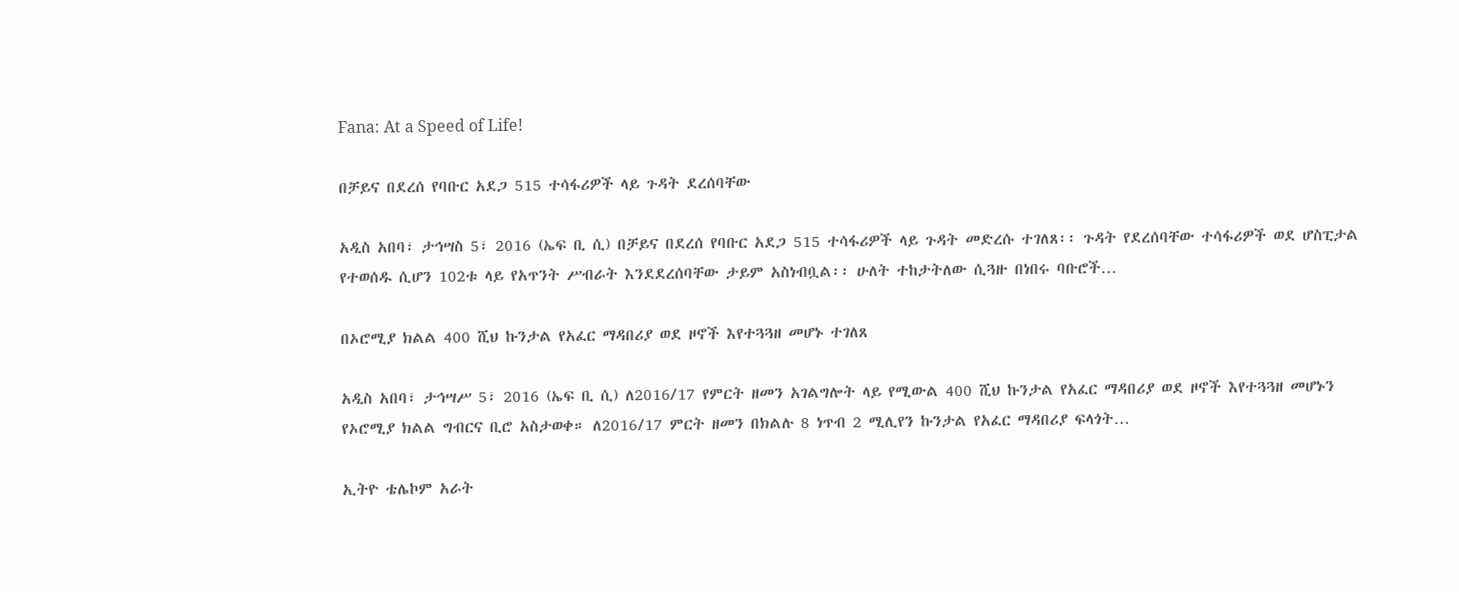Fana: At a Speed of Life!

በቻይና በደረሰ የባቡር አደጋ 515 ተሳፋሪዎች ላይ ጉዳት ደረሰባቸው

አዲስ አበባ፣ ታኅሣስ 5፣ 2016 (ኤፍ ቢ ሲ) በቻይና በደረሰ የባቡር አደጋ 515 ተሳፋሪዎች ላይ ጉዳት መድረሱ ተገለጸ፡፡ ጉዳት የደረሰባቸው ተሳፋሪዎች ወደ ሆስፒታል የተወሰዱ ሲሆን 102ቱ ላይ የአጥንት ሥብራት እንደደረሰባቸው ታይም አስነብቧል፡፡ ሁለት ተከታትለው ሲጓዙ በነበሩ ባቡሮች…

በኦሮሚያ ክልል 400 ሺህ ኩንታል የአፈር ማዳበሪያ ወደ ዞኖች እየተጓጓዘ መሆኑ ተገለጸ

አዲስ አበባ፣ ታኅሣሥ 5፣ 2016 (ኤፍ ቢ ሲ) ለ2016/17 የምርት ዘመን አገልግሎት ላይ የሚውል 400 ሺህ ኩንታል የአፈር ማዳበሪያ ወደ ዞኖች እየተጓጓዘ መሆኑን የኦሮሚያ ክልል ግብርና ቢሮ አስታወቀ። ለ2016/17 ምርት ዘመን በክልሉ 8 ነጥብ 2 ሚሊየን ኩንታል የአፈር ማዳበሪያ ፍላጎት…

ኢትዮ ቴሌኮም አራት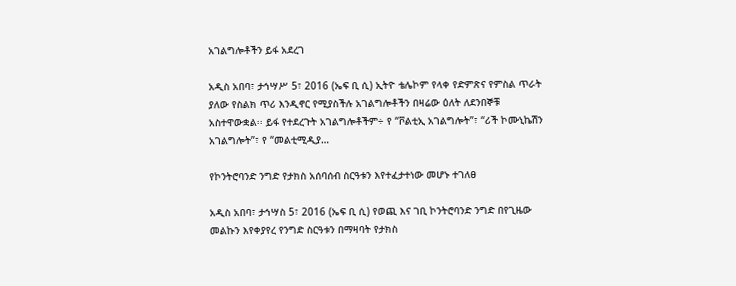አገልግሎቶችን ይፋ አደረገ

አዲስ አበባ፣ ታኅሣሥ 5፣ 2016 (ኤፍ ቢ ሲ) ኢትዮ ቴሌኮም የላቀ የድምጽና የምስል ጥራት ያለው የስልክ ጥሪ እንዲኖር የሚያስችሉ አገልግሎቶችን በዛሬው ዕለት ለደንበኞቹ አስተዋውቋል፡፡ ይፋ የተደረጉት አገልግሎቶችም÷ የ “ቮልቲኢ አገልግሎት”፣ “ሪች ኮሙኒኬሽን አገልግሎት”፣ የ “መልቲሚዲያ…

የኮንትሮባንድ ንግድ የታክስ አሰባሰብ ስርዓቱን እየተፈታተነው መሆኑ ተገለፀ

አዲስ አበባ፣ ታኅሣስ 5፣ 2016 (ኤፍ ቢ ሲ) የወጪ እና ገቢ ኮንትሮባንድ ንግድ በየጊዜው መልኩን እየቀያየረ የንግድ ስርዓቱን በማዛባት የታክስ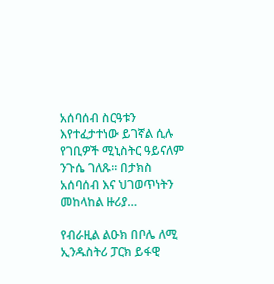አሰባሰብ ስርዓቱን እየተፈታተነው ይገኛል ሲሉ የገቢዎች ሚኒስትር ዓይናለም ንጉሴ ገለጹ፡፡ በታክስ አሰባሰብ እና ህገወጥነትን መከላከል ዙሪያ…

የብራዚል ልዑክ በቦሌ ለሚ ኢንዱስትሪ ፓርክ ይፋዊ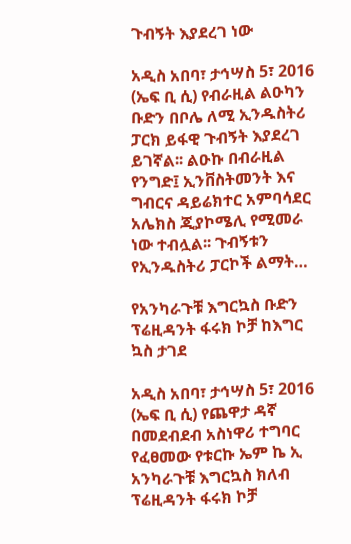ጉብኝት እያደረገ ነው

አዲስ አበባ፣ ታኅሣስ 5፣ 2016 (ኤፍ ቢ ሲ) የብራዚል ልዑካን ቡድን በቦሌ ለሚ ኢንዱስትሪ ፓርክ ይፋዊ ጉብኝት እያደረገ ይገኛል፡፡ ልዑኩ በብራዚል የንግድ፤ ኢንቨስትመንት እና ግብርና ዳይሬክተር አምባሳደር አሌክስ ጂያኮሜሊ የሚመራ ነው ተብሏል፡፡ ጉብኝቱን የኢንዱስትሪ ፓርኮች ልማት…

የአንካራጉቹ እግርኳስ ቡድን ፕሬዚዳንት ፋሩክ ኮቻ ከእግር ኳስ ታገደ

አዲስ አበባ፣ ታኅሣስ 5፣ 2016 (ኤፍ ቢ ሲ) የጨዋታ ዳኛ በመደብደብ አስነዋሪ ተግባር የፈፀመው የቱርኩ ኤም ኬ ኢ አንካራጉቹ እግርኳስ ክለብ ፕሬዚዳንት ፋሩክ ኮቻ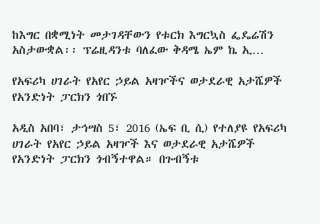ከእግር በቋሚነት መታገዳቸውን የቱርክ እግርኳስ ፌዴሬሽን አስታውቋል፡፡ ፕሬዚዳንቱ ባለፈው ቅዳሜ ኤም ኬ ኢ…

የአፍሪካ ሀገራት የአየር ኃይል አዛዦችና ወታደራዊ አታሼዎች የአንድነት ፓርክን ጎበኙ

አዲስ አበባ፣ ታኅሣስ 5፣ 2016 (ኤፍ ቢ ሲ) የተለያዩ የአፍሪካ ሀገራት የአየር ኃይል አዛዦች እና ወታደራዊ አታሼዎች የአንድነት ፓርክን ጎብኝተዋል። በጉብኝቱ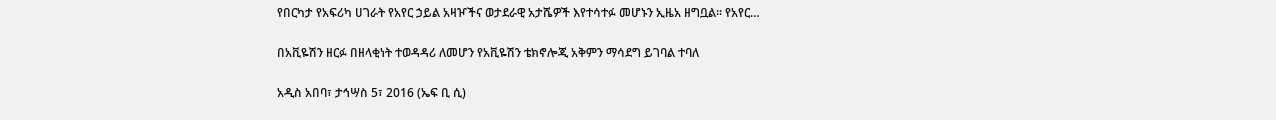የበርካታ የአፍሪካ ሀገራት የአየር ኃይል አዛዦችና ወታደራዊ አታሼዎች እየተሳተፉ መሆኑን ኢዜአ ዘግቧል። የአየር…

በአቪዬሽን ዘርፉ በዘላቂነት ተወዳዳሪ ለመሆን የአቪዬሽን ቴክኖሎጂ አቅምን ማሳደግ ይገባል ተባለ

አዲስ አበባ፣ ታኅሣስ 5፣ 2016 (ኤፍ ቢ ሲ)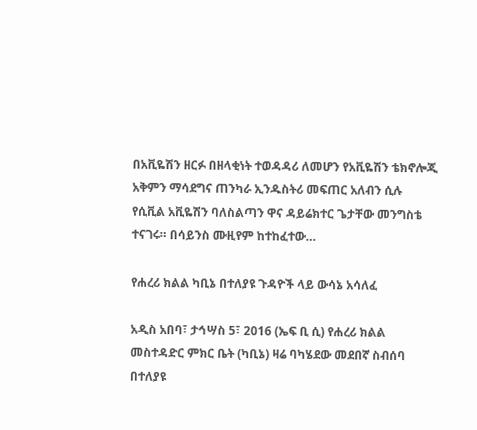በአቪዬሽን ዘርፉ በዘላቂነት ተወዳዳሪ ለመሆን የአቪዬሽን ቴክኖሎጂ አቅምን ማሳደግና ጠንካራ ኢንዱስትሪ መፍጠር አለብን ሲሉ የሲቪል አቪዬሽን ባለስልጣን ዋና ዳይሬክተር ጌታቸው መንግስቴ ተናገሩ። በሳይንስ ሙዚየም ከተከፈተው…

የሐረሪ ክልል ካቢኔ በተለያዩ ጉዳዮች ላይ ውሳኔ አሳለፈ

አዲስ አበባ፣ ታኅሣስ 5፣ 2016 (ኤፍ ቢ ሲ) የሐረሪ ክልል መስተዳድር ምክር ቤት (ካቢኔ) ዛሬ ባካሄደው መደበኛ ስብሰባ በተለያዩ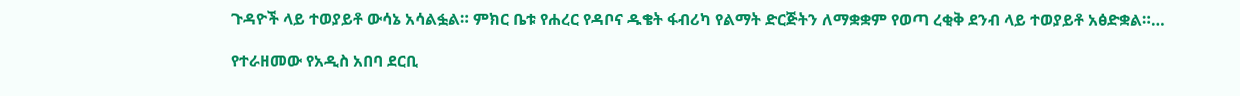ጉዳዮች ላይ ተወያይቶ ውሳኔ አሳልፏል። ምክር ቤቱ የሐረር የዳቦና ዱቄት ፋብሪካ የልማት ድርጅትን ለማቋቋም የወጣ ረቂቅ ደንብ ላይ ተወያይቶ አፅድቋል።…

የተራዘመው የአዲስ አበባ ደርቢ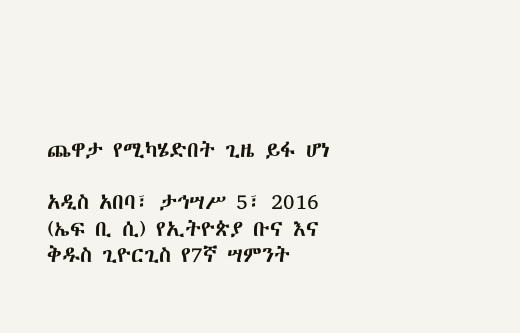ጨዋታ የሚካሄድበት ጊዜ ይፋ ሆነ

አዲስ አበባ፣ ታኅሣሥ 5፣ 2016 (ኤፍ ቢ ሲ) የኢትዮጵያ ቡና እና ቅዱስ ጊዮርጊስ የ7ኛ ሣምንት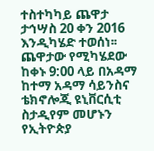ተስተካካይ ጨዋታ  ታኅሣስ 20 ቀን 2016 እንዲካሄድ ተወሰነ፡፡ ጨዋታው የሚካሄደው ከቀኑ 9:00 ላይ በአዳማ ከተማ አዳማ ሳይንስና ቴክኖሎጂ ዩኒቨርሲቲ ስታዲየም መሆኑን የኢትዮጵያ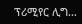ፕሪሚየር ሊግ…